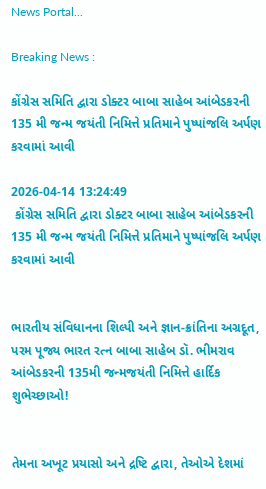News Portal...

Breaking News :

કોંગ્રેસ સમિતિ દ્વારા ડોક્ટર બાબા સાહેબ આંબેડકરની 135 મી જન્મ જયંતી નિમિત્તે પ્રતિમાને પુષ્પાંજલિ અર્પણ કરવામાં આવી

2026-04-14 13:24:49
 કોંગ્રેસ સમિતિ દ્વારા ડોક્ટર બાબા સાહેબ આંબેડકરની 135 મી જન્મ જયંતી નિમિત્તે પ્રતિમાને પુષ્પાંજલિ અર્પણ કરવામાં આવી


ભારતીય સંવિધાનના શિલ્પી અને જ્ઞાન-ક્રાંતિના અગ્રદૂત, પરમ પૂજ્ય ભારત રત્ન બાબા સાહેબ ડૉ. ભીમરાવ આંબેડકરની 135મી જન્મજયંતી નિમિત્તે હાર્દિક શુભેચ્છાઓ!


તેમના અખૂટ પ્રયાસો અને દ્રષ્ટિ દ્વારા, તેઓએ દેશમાં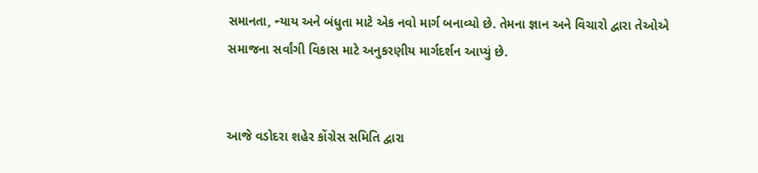સમાનતા, ન્યાય અને બંધુતા માટે એક નવો માર્ગ બનાવ્યો છે. તેમના જ્ઞાન અને વિચારો દ્વારા તેઓએ સમાજના સર્વાંગી વિકાસ માટે અનુકરણીય માર્ગદર્શન આપ્યું છે.


આજે વડોદરા શહેર કોંગ્રેસ સમિતિ દ્વારા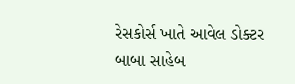રેસકોર્સ ખાતે આવેલ ડોક્ટર બાબા સાહેબ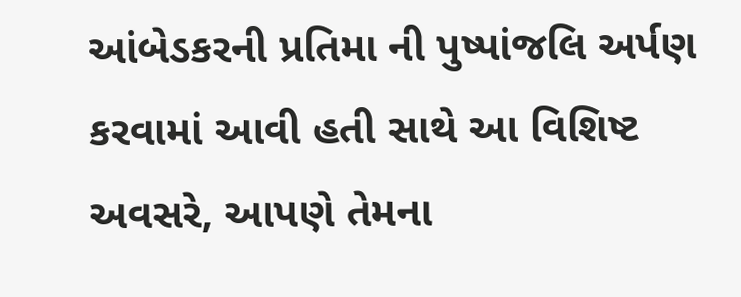આંબેડકરની પ્રતિમા ની પુષ્પાંજલિ અર્પણ કરવામાં આવી હતી સાથે આ વિશિષ્ટ અવસરે, આપણે તેમના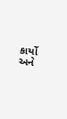કાર્યો અને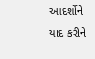આદર્શોને યાદ કરીને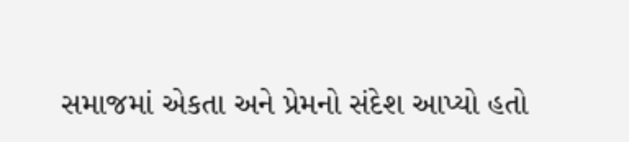સમાજમાં એકતા અને પ્રેમનો સંદેશ આપ્યો હતો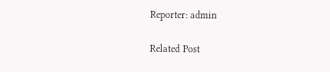Reporter: admin

Related Post